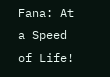Fana: At a Speed of Life!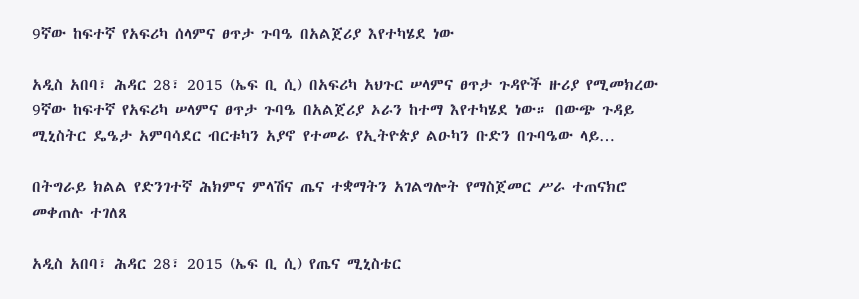9ኛው ከፍተኛ የአፍሪካ ሰላምና ፀጥታ ጉባዔ በአልጀሪያ እየተካሄደ ነው

አዲስ አበባ፣ ሕዳር 28፣ 2015 (ኤፍ ቢ ሲ) በአፍሪካ አህጉር ሠላምና ፀጥታ ጉዳዮች ዙሪያ የሚመክረው 9ኛው ከፍተኛ የአፍሪካ ሠላምና ፀጥታ ጉባዔ በአልጀሪያ ኦራን ከተማ እየተካሄደ ነው። በውጭ ጉዳይ ሚኒስትር ዴዔታ አምባሳደር ብርቱካን አያኖ የተመራ የኢትዮጵያ ልዑካን ቡድን በጉባዔው ላይ…

በትግራይ ክልል የድንገተኛ ሕክምና ምላሽና ጤና ተቋማትን አገልግሎት የማስጀመር ሥራ ተጠናክሮ መቀጠሉ ተገለጸ

አዲስ አበባ፣ ሕዳር 28፣ 2015 (ኤፍ ቢ ሲ) የጤና ሚኒስቴር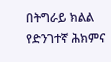በትግራይ ክልል የድንገተኛ ሕክምና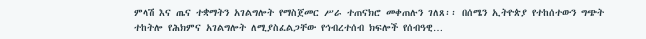ምላሽ እና ጤና ተቋማትን አገልግሎት የማስጀመር ሥራ ተጠናክሮ መቀጠሉን ገለጸ፡፡ በሰሜን ኢትዮጵያ የተከሰተውን ግጭት ተከትሎ የሕክምና አገልግሎት ለሚያስፈልጋቸው የኅብረተሰብ ክፍሎች የሰብዓዊ…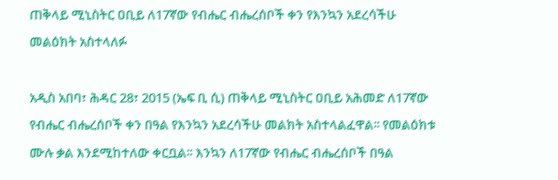ጠቅላይ ሚኒስትር ዐቢይ ለ17ኛው የብሔር ብሔረሰቦች ቀን የእንኳን አደረሳችሁ መልዕክት አስተላለፉ

አዲስ አበባ፣ ሕዳር 28፣ 2015 (ኤፍ ቢ ሲ) ጠቅላይ ሚኒስትር ዐቢይ አሕመድ ለ17ኛው የብሔር ብሔረሰቦች ቀን በዓል የእንኳን አደረሳችሁ መልክት አስተላልፈዋል፡፡ የመልዕክቱ ሙሉ ቃል እንደሚከተለው ቀርቧል፡፡ እንኳን ለ17ኛው የብሔር ብሔረሰቦች በዓል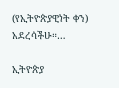(የኢትዮጵያዊነት ቀን) አደረሳችሁ።…

ኢትዮጵያ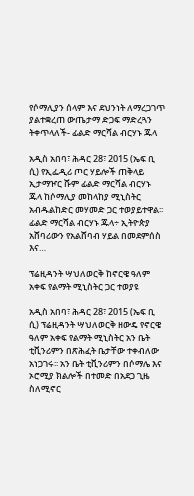የሶማሊያን ሰላም እና ደህንነት ለማረጋገጥ ያልተቋረጠ ውጤታማ ድጋፍ ማድረጓን ትቀጥላለች- ፊልድ ማርሻል ብርሃኑ ጁላ

አዲስ አበባ፣ ሕዳር 28፣ 2015 (ኤፍ ቢ ሲ) የኢፌዲሪ ጦር ሃይሎች ጠቅላይ ኢታማዦር ሹም ፊልድ ማርሻል ብርሃኑ ጁላ ከሶማሊያ መከላከያ ሚኒስትር አብዱልከድር መሃመድ ጋር ተወያይተዋል፡፡   ፊልድ ማርሻል ብርሃኑ ጁላ÷ ኢትዮጵያ አሸባሪውን የአልሸባብ ሃይል በመደምሰስ እና…

ፕሬዚዳንት ሣህለወርቅ ከኖርዌ ዓለም አቀፍ የልማት ሚኒስትር ጋር ተወያዩ

አዲስ አበባ፣ ሕዳር 28፣ 2015 (ኤፍ ቢ ሲ) ፕሬዚዳንት ሣህለወርቅ ዘውዴ የኖርዌ ዓለም አቀፍ የልማት ሚኒስትር አን ቤት ቲቪንሪምን በጽሕፈት ቤታቸው ተቀብለው አነጋገሩ፡፡ አን ቤት ቲቪንሪምን በሶማሌ እና ኦሮሚያ ክልሎች በተመድ በአደጋ ጊዜ ስለሚኖር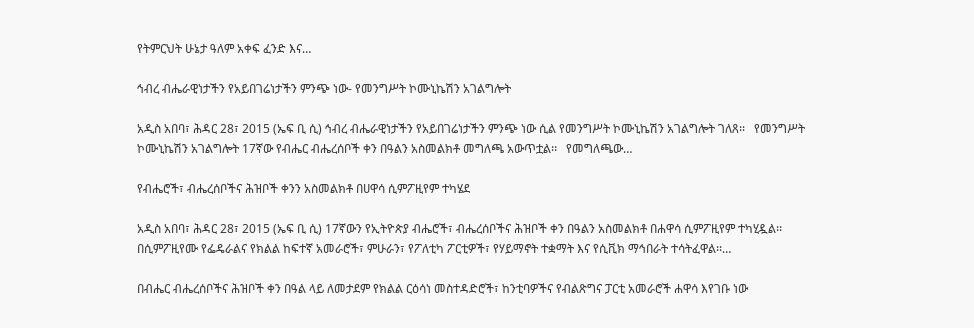የትምርህት ሁኔታ ዓለም አቀፍ ፈንድ እና…

ኅብረ ብሔራዊነታችን የአይበገሬነታችን ምንጭ ነው- የመንግሥት ኮሙኒኬሽን አገልግሎት

አዲስ አበባ፣ ሕዳር 28፣ 2015 (ኤፍ ቢ ሲ) ኅብረ ብሔራዊነታችን የአይበገሬነታችን ምንጭ ነው ሲል የመንግሥት ኮሙኒኬሽን አገልግሎት ገለጸ፡፡   የመንግሥት ኮሙኒኬሽን አገልግሎት 17ኛው የብሔር ብሔረሰቦች ቀን በዓልን አስመልክቶ መግለጫ አውጥቷል፡፡   የመግለጫው…

የብሔሮች፣ ብሔረሰቦችና ሕዝቦች ቀንን አስመልክቶ በሀዋሳ ሲምፖዚየም ተካሄደ

አዲስ አበባ፣ ሕዳር 28፣ 2015 (ኤፍ ቢ ሲ) 17ኛውን የኢትዮጵያ ብሔሮች፣ ብሔረሰቦችና ሕዝቦች ቀን በዓልን አስመልክቶ በሐዋሳ ሲምፖዚየም ተካሂዷል፡፡ በሲምፖዚየሙ የፌዴራልና የክልል ከፍተኛ አመራሮች፣ ምሁራን፣ የፖለቲካ ፖርቲዎች፣ የሃይማኖት ተቋማት እና የሲቪክ ማኅበራት ተሳትፈዋል፡፡…

በብሔር ብሔረሰቦችና ሕዝቦች ቀን በዓል ላይ ለመታደም የክልል ርዕሳነ መስተዳድሮች፣ ከንቲባዎችና የብልጽግና ፓርቲ አመራሮች ሐዋሳ እየገቡ ነው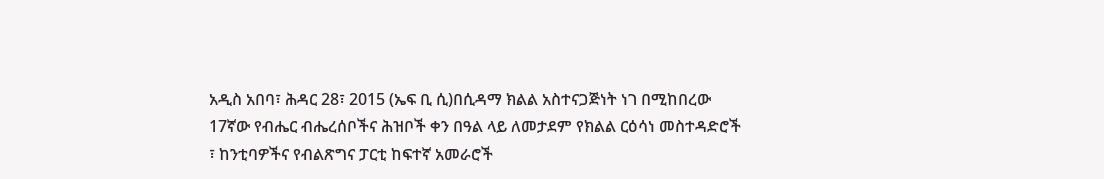አዲስ አበባ፣ ሕዳር 28፣ 2015 (ኤፍ ቢ ሲ)በሲዳማ ክልል አስተናጋጅነት ነገ በሚከበረው 17ኛው የብሔር ብሔረሰቦችና ሕዝቦች ቀን በዓል ላይ ለመታደም የክልል ርዕሳነ መስተዳድሮች ፣ ከንቲባዎችና የብልጽግና ፓርቲ ከፍተኛ አመራሮች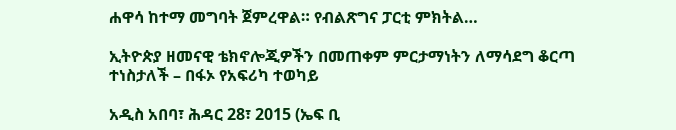ሐዋሳ ከተማ መግባት ጀምረዋል። የብልጽግና ፓርቲ ምክትል…

ኢትዮጵያ ዘመናዊ ቴክኖሎጂዎችን በመጠቀም ምርታማነትን ለማሳደግ ቆርጣ ተነስታለች – በፋኦ የአፍሪካ ተወካይ

አዲስ አበባ፣ ሕዳር 28፣ 2015 (ኤፍ ቢ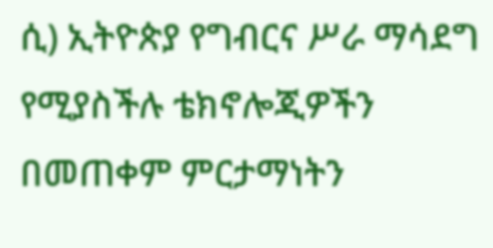ሲ) ኢትዮጵያ የግብርና ሥራ ማሳደግ የሚያስችሉ ቴክኖሎጂዎችን በመጠቀም ምርታማነትን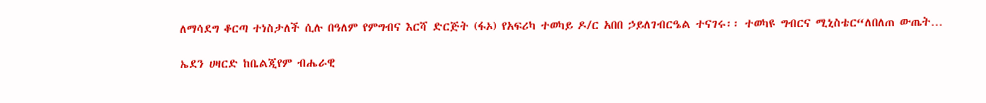ለማሳደግ ቆርጣ ተነስታለች ሲሉ በዓለም የምግብና እርሻ ድርጅት (ፋኦ) የአፍሪካ ተወካይ ዶ/ር አበበ ኃይለገብርዔል ተናገሩ፡፡ ተወካዩ ግብርና ሚኒስቴር“ለበለጠ ውጤት…

ኤደን ሀዛርድ ከቤልጂየም ብሔራዊ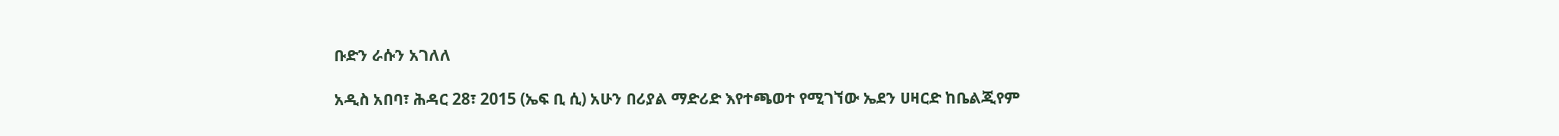ቡድን ራሱን አገለለ

አዲስ አበባ፣ ሕዳር 28፣ 2015 (ኤፍ ቢ ሲ) አሁን በሪያል ማድሪድ እየተጫወተ የሚገኘው ኤደን ሀዛርድ ከቤልጂየም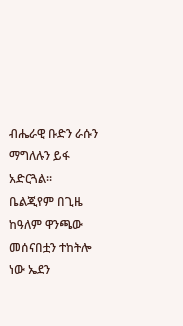ብሔራዊ ቡድን ራሱን ማግለሉን ይፋ አድርጓል፡፡ ቤልጂየም በጊዜ ከዓለም ዋንጫው መሰናበቷን ተከትሎ ነው ኤደን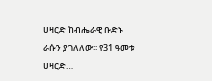ሀዛርድ ከብሔራዊ ቡድኑ ራሱን ያገለለው፡፡ የ31 ዓመቱ ሀዛርድ…